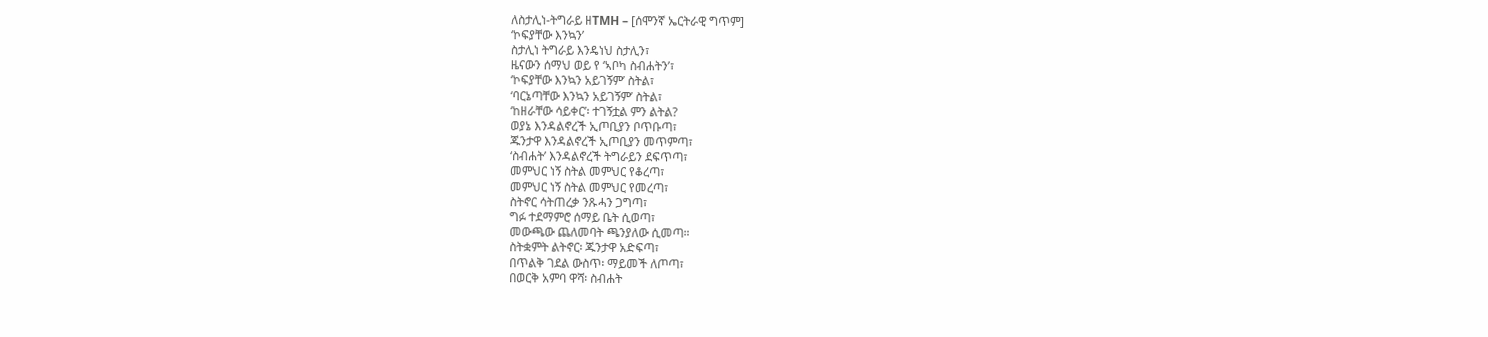ለስታሊነ-ትግራይ ዘTMH – [ሰሞንኛ ኤርትራዊ ግጥም]
‘ኮፍያቸው እንኳን’
ስታሊነ ትግራይ እንዴነህ ስታሊን፣
ዜናውን ሰማህ ወይ የ ‘ኣቦካ ስብሐትን’፣
‘ኮፍያቸው እንኳን አይገኝም’ ስትል፣
‘ባርኔጣቸው እንኳን አይገኝም’ ስትል፣
‘ከዘራቸው ሳይቀር’፡ ተገኝቷል ምን ልትል?
ወያኔ እንዳልኖረች ኢጦቢያን ቦጥቡጣ፣
ጁንታዋ እንዳልኖረች ኢጦቢያን መጥምጣ፣
‘ስብሐት’ እንዳልኖረች ትግራይን ደፍጥጣ፣
መምህር ነኝ ስትል መምህር የቆረጣ፣
መምህር ነኝ ስትል መምህር የመረጣ፣
ስትኖር ሳትጠረቃ ንጹሓን ጋግጣ፣
ግፉ ተደማምሮ ሰማይ ቤት ሲወጣ፣
መውጫው ጨለመባት ጫንያለው ሲመጣ።
ስትቋምት ልትኖር፡ ጁንታዋ አድፍጣ፣
በጥልቅ ገደል ውስጥ፡ ማይመች ለጦጣ፣
በወርቅ አምባ ዋሻ፡ ስብሐት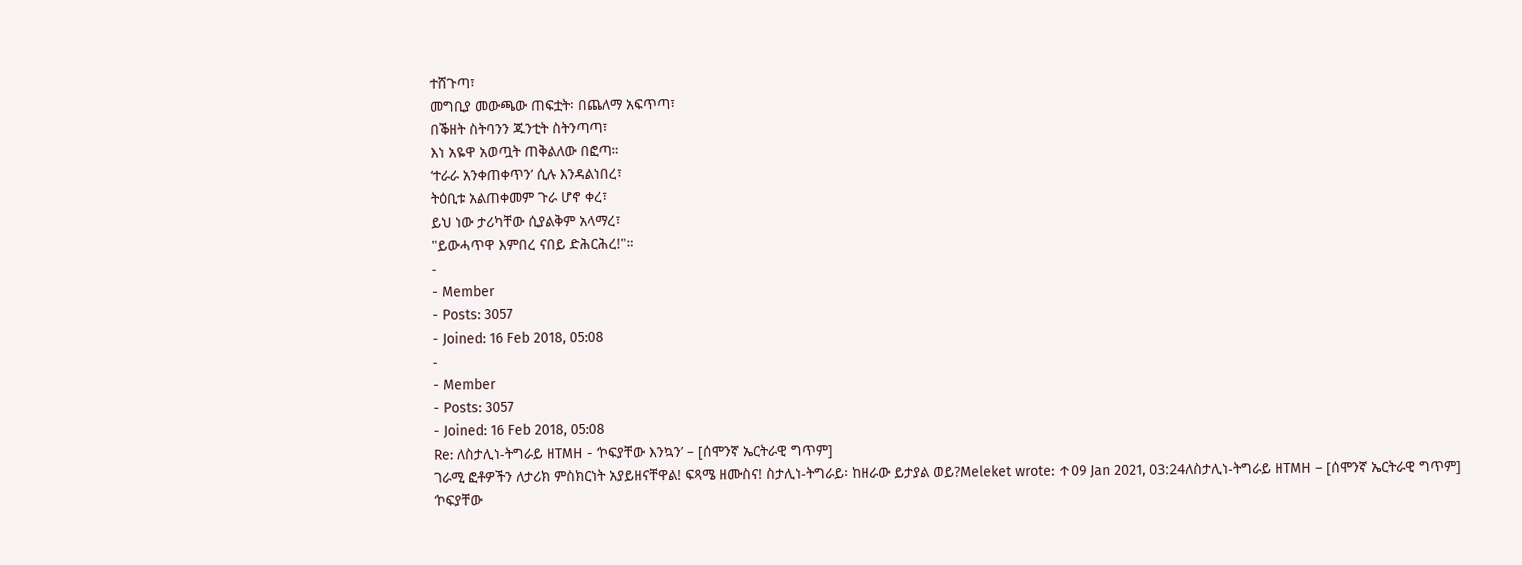ተሸጉጣ፣
መግቢያ መውጫው ጠፍቷት፡ በጨለማ አፍጥጣ፣
በቕዘት ስትባንን ጁንቲት ስትንጣጣ፣
እነ አዬዋ አወጧት ጠቅልለው በፎጣ።
‘ተራራ አንቀጠቀጥን’ ሲሉ እንዳልነበረ፣
ትዕቢቱ አልጠቀመም ጉራ ሆኖ ቀረ፣
ይህ ነው ታሪካቸው ሲያልቅም አላማረ፣
"ይውሓጥዋ እምበረ ናበይ ድሕርሕረ!"።
-
- Member
- Posts: 3057
- Joined: 16 Feb 2018, 05:08
-
- Member
- Posts: 3057
- Joined: 16 Feb 2018, 05:08
Re: ለስታሊነ-ትግራይ ዘTMH - ‘ኮፍያቸው እንኳን’ – [ሰሞንኛ ኤርትራዊ ግጥም]
ገራሚ ፎቶዎችን ለታሪክ ምስክርነት አያይዘናቸዋል! ፍጻሜ ዘሙስና! ስታሊነ-ትግራይ፡ ከዘራው ይታያል ወይ?Meleket wrote: ↑09 Jan 2021, 03:24ለስታሊነ-ትግራይ ዘTMH – [ሰሞንኛ ኤርትራዊ ግጥም]
‘ኮፍያቸው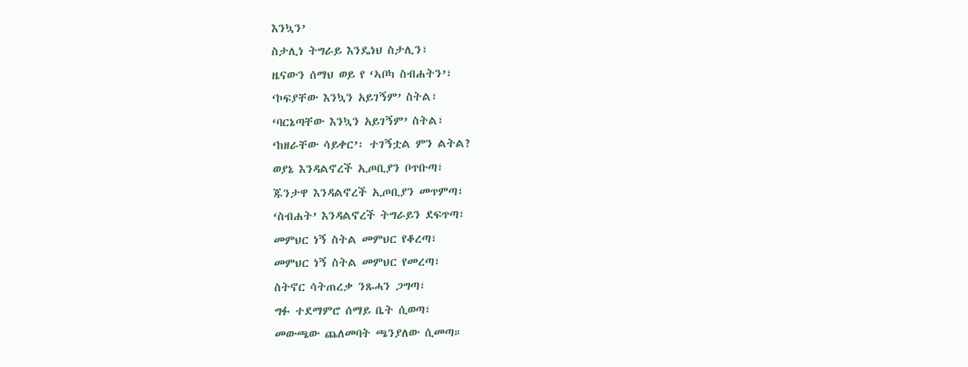እንኳን’
ስታሊነ ትግራይ እንዴነህ ስታሊን፣
ዜናውን ሰማህ ወይ የ ‘ኣቦካ ስብሐትን’፣
‘ኮፍያቸው እንኳን አይገኝም’ ስትል፣
‘ባርኔጣቸው እንኳን አይገኝም’ ስትል፣
‘ከዘራቸው ሳይቀር’፡ ተገኝቷል ምን ልትል?
ወያኔ እንዳልኖረች ኢጦቢያን ቦጥቡጣ፣
ጁንታዋ እንዳልኖረች ኢጦቢያን መጥምጣ፣
‘ስብሐት’ እንዳልኖረች ትግራይን ደፍጥጣ፣
መምህር ነኝ ስትል መምህር የቆረጣ፣
መምህር ነኝ ስትል መምህር የመረጣ፣
ስትኖር ሳትጠረቃ ንጹሓን ጋግጣ፣
ግፉ ተደማምሮ ሰማይ ቤት ሲወጣ፣
መውጫው ጨለመባት ጫንያለው ሲመጣ።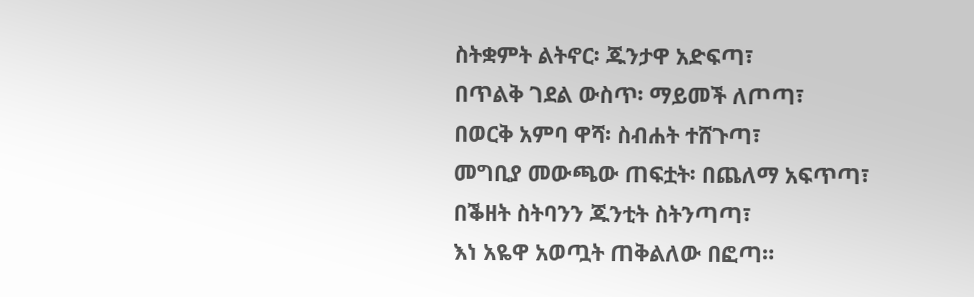ስትቋምት ልትኖር፡ ጁንታዋ አድፍጣ፣
በጥልቅ ገደል ውስጥ፡ ማይመች ለጦጣ፣
በወርቅ አምባ ዋሻ፡ ስብሐት ተሸጉጣ፣
መግቢያ መውጫው ጠፍቷት፡ በጨለማ አፍጥጣ፣
በቕዘት ስትባንን ጁንቲት ስትንጣጣ፣
እነ አዬዋ አወጧት ጠቅልለው በፎጣ።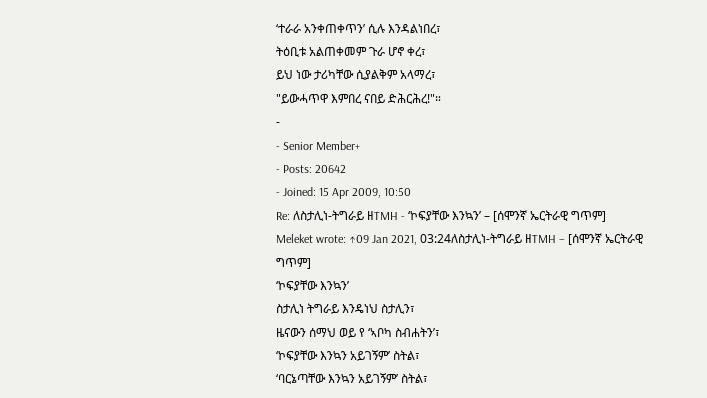‘ተራራ አንቀጠቀጥን’ ሲሉ እንዳልነበረ፣
ትዕቢቱ አልጠቀመም ጉራ ሆኖ ቀረ፣
ይህ ነው ታሪካቸው ሲያልቅም አላማረ፣
"ይውሓጥዋ እምበረ ናበይ ድሕርሕረ!"።
-
- Senior Member+
- Posts: 20642
- Joined: 15 Apr 2009, 10:50
Re: ለስታሊነ-ትግራይ ዘTMH - ‘ኮፍያቸው እንኳን’ – [ሰሞንኛ ኤርትራዊ ግጥም]
Meleket wrote: ↑09 Jan 2021, 03:24ለስታሊነ-ትግራይ ዘTMH – [ሰሞንኛ ኤርትራዊ ግጥም]
‘ኮፍያቸው እንኳን’
ስታሊነ ትግራይ እንዴነህ ስታሊን፣
ዜናውን ሰማህ ወይ የ ‘ኣቦካ ስብሐትን’፣
‘ኮፍያቸው እንኳን አይገኝም’ ስትል፣
‘ባርኔጣቸው እንኳን አይገኝም’ ስትል፣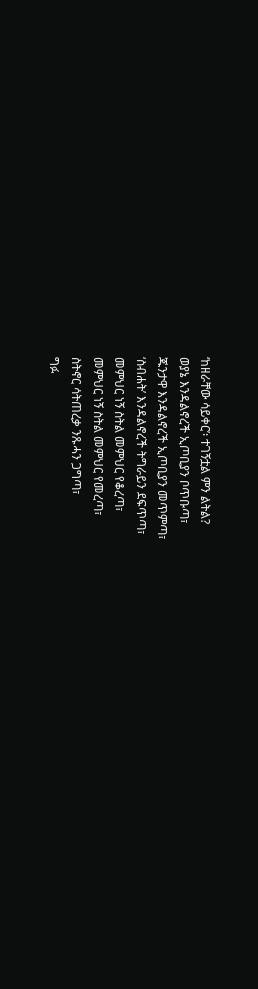‘ከዘራቸው ሳይቀር’፡ ተገኝቷል ምን ልትል?
ወያኔ እንዳልኖረች ኢጦቢያን ቦጥቡጣ፣
ጁንታዋ እንዳልኖረች ኢጦቢያን መጥምጣ፣
‘ስብሐት’ እንዳልኖረች ትግራይን ደፍጥጣ፣
መምህር ነኝ ስትል መምህር የቆረጣ፣
መምህር ነኝ ስትል መምህር የመረጣ፣
ስትኖር ሳትጠረቃ ንጹሓን ጋግጣ፣
ግፉ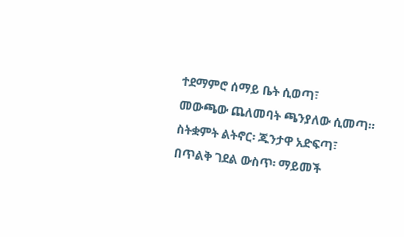ተደማምሮ ሰማይ ቤት ሲወጣ፣
መውጫው ጨለመባት ጫንያለው ሲመጣ።
ስትቋምት ልትኖር፡ ጁንታዋ አድፍጣ፣
በጥልቅ ገደል ውስጥ፡ ማይመች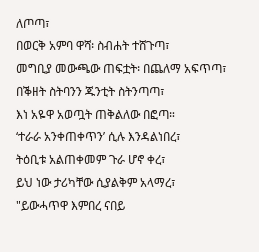ለጦጣ፣
በወርቅ አምባ ዋሻ፡ ስብሐት ተሸጉጣ፣
መግቢያ መውጫው ጠፍቷት፡ በጨለማ አፍጥጣ፣
በቕዘት ስትባንን ጁንቲት ስትንጣጣ፣
እነ አዬዋ አወጧት ጠቅልለው በፎጣ።
‘ተራራ አንቀጠቀጥን’ ሲሉ እንዳልነበረ፣
ትዕቢቱ አልጠቀመም ጉራ ሆኖ ቀረ፣
ይህ ነው ታሪካቸው ሲያልቅም አላማረ፣
"ይውሓጥዋ እምበረ ናበይ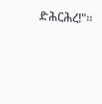ድሕርሕረ!"።